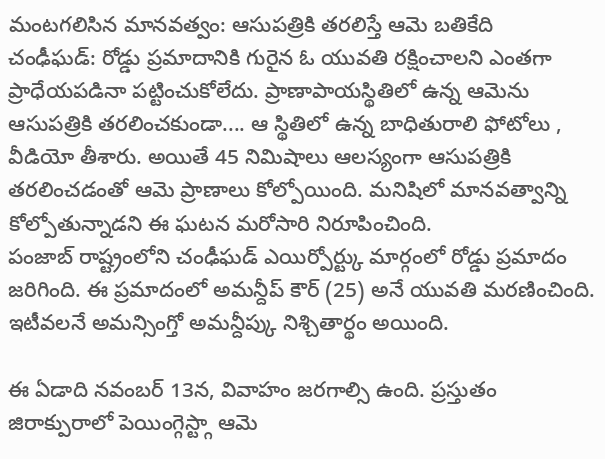మంటగలిసిన మానవత్వం: ఆసుపత్రికి తరలిస్తే ఆమె బతికేది
చంఢీఘడ్: రోడ్డు ప్రమాదానికి గురైన ఓ యువతి రక్షించాలని ఎంతగా ప్రాధేయపడినా పట్టించుకోలేదు. ప్రాణాపాయస్థితిలో ఉన్న ఆమెను ఆసుపత్రికి తరలించకుండా.... ఆ స్థితిలో ఉన్న బాధితురాలి ఫోటోలు , వీడియో తీశారు. అయితే 45 నిమిషాలు ఆలస్యంగా ఆసుపత్రికి తరలించడంతో ఆమె ప్రాణాలు కోల్పోయింది. మనిషిలో మానవత్వాన్ని కోల్పోతున్నాడని ఈ ఘటన మరోసారి నిరూపించింది.
పంజాబ్ రాష్ట్రంలోని చంఢీఘడ్ ఎయిర్పోర్ట్కు మార్గంలో రోడ్డు ప్రమాదం జరిగింది. ఈ ప్రమాదంలో అమన్దీప్ కౌర్ (25) అనే యువతి మరణించింది. ఇటీవలనే అమన్సింగ్తో అమన్దీప్కు నిశ్చితార్థం అయింది.

ఈ ఏడాది నవంబర్ 13న, వివాహం జరగాల్సి ఉంది. ప్రస్తుతం జిరాక్పురాలో పెయింగ్గెస్ట్గా ఆమె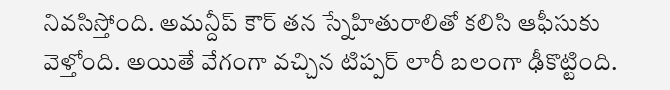నివసిస్తోంది. అమన్దీప్ కౌర్ తన స్నేహితురాలితో కలిసి ఆఫీసుకు వెళ్తోంది. అయితే వేగంగా వచ్చిన టిప్పర్ లారీ బలంగా ఢీకొట్టింది.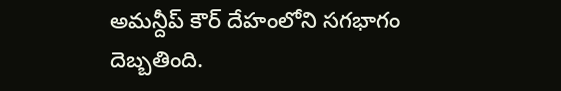అమన్దీప్ కౌర్ దేహంలోని సగభాగం దెబ్బతింది.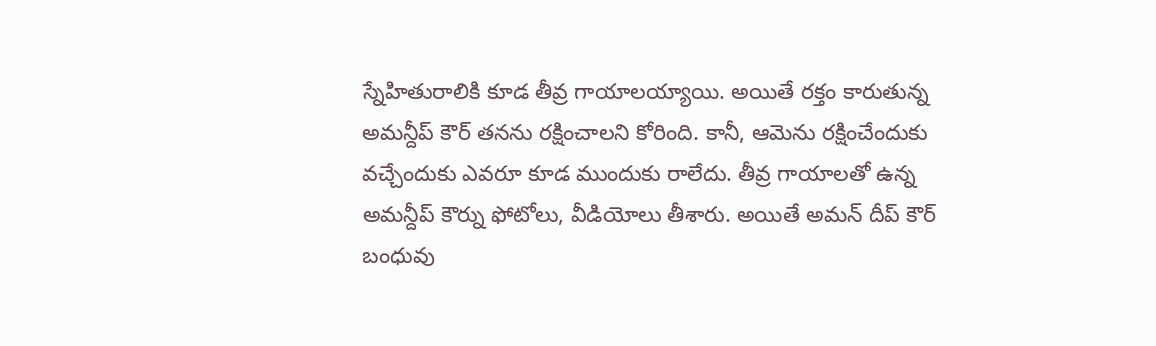స్నేహితురాలికి కూడ తీవ్ర గాయాలయ్యాయి. అయితే రక్తం కారుతున్న అమన్దీప్ కౌర్ తనను రక్షించాలని కోరింది. కానీ, ఆమెను రక్షించేందుకు వచ్చేందుకు ఎవరూ కూడ ముందుకు రాలేదు. తీవ్ర గాయాలతో ఉన్న అమన్దీప్ కౌర్ను ఫోటోలు, వీడియోలు తీశారు. అయితే అమన్ దీప్ కౌర్ బంధువు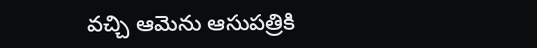వచ్చి ఆమెను ఆసుపత్రికి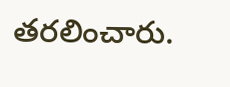తరలించారు.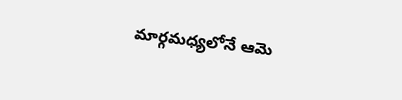మార్గమధ్యలోనే ఆమె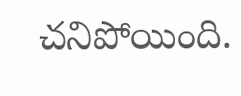చనిపోయింది.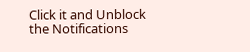Click it and Unblock the Notifications